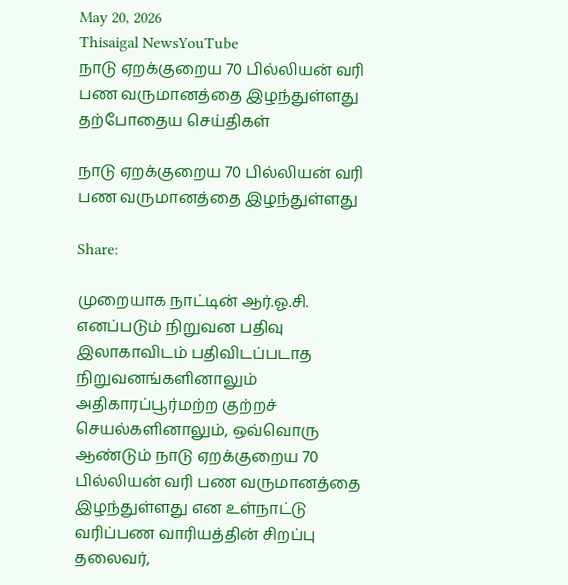May 20, 2026
Thisaigal NewsYouTube
நாடு ஏறக்குறைய 70 பில்லியன் வரி பண வருமானத்தை இழந்துள்ளது
தற்போதைய செய்திகள்

நாடு ஏறக்குறைய 70 பில்லியன் வரி பண வருமானத்தை இழந்துள்ளது

Share:

முறையாக நாட்டின் ஆர்.ஓ.சி. எனப்படும் நிறுவன பதிவு இலாகாவிடம் பதிவிடப்படாத நிறுவனங்களினாலும் அதிகாரப்பூர்மற்ற குற்றச் செயல்களினாலும், ஒவ்வொரு ஆண்டும் நாடு ஏறக்குறைய 70 பில்லியன் வரி பண வருமானத்தை இழந்துள்ளது என உள்நாட்டு வரிப்பண வாரியத்தின் சிறப்பு தலைவர்,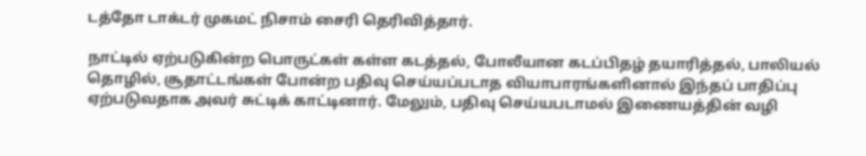டத்தோ டாக்டர் முகமட் நிசாம் சைரி தெரிவித்தார்.

நாட்டில் ஏற்படுகின்ற பொருட்கள் கள்ள கடத்தல், போலீயான கடப்பிதழ் தயாரித்தல், பாலியல் தொழில், சூதாட்டங்கள் போன்ற பதிவு செய்யப்படாத வியாபாரங்களினால் இந்தப் பாதிப்பு ஏற்படுவதாக அவர் சுட்டிக் காட்டினார். மேலும், பதிவு செய்யபடாமல் இணையத்தின் வழி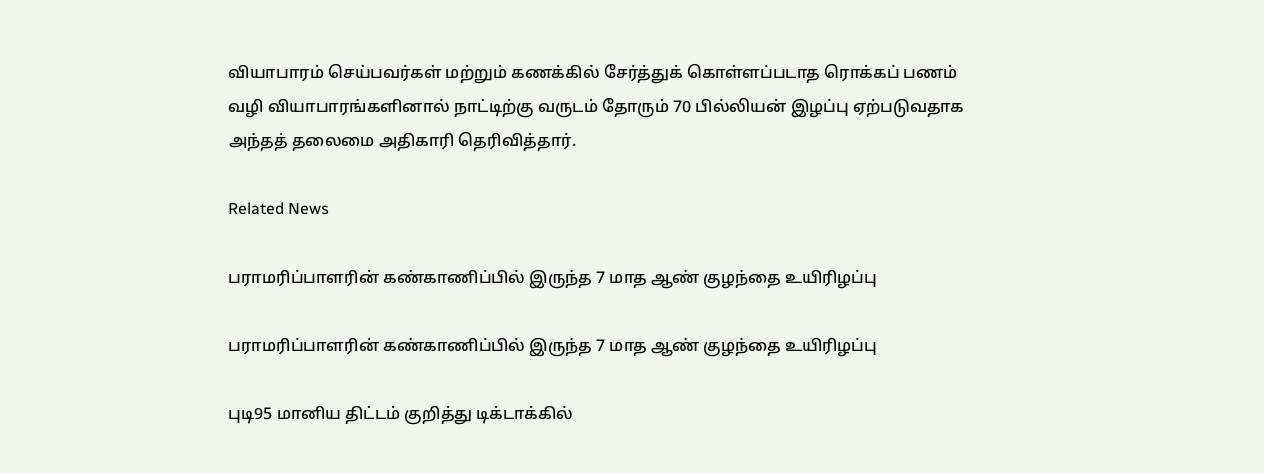வியாபாரம் செய்பவர்கள் மற்றும் கணக்கில் சேர்த்துக் கொள்ளப்படாத ரொக்கப் பணம் வழி வியாபாரங்களினால் நாட்டிற்கு வருடம் தோரும் 70 பில்லியன் இழப்பு ஏற்படுவதாக அந்தத் தலைமை அதிகாரி தெரிவித்தார்.

Related News

பராமரிப்பாளரின் கண்காணிப்பில் இருந்த 7 மாத ஆண் குழந்தை உயிரிழப்பு

பராமரிப்பாளரின் கண்காணிப்பில் இருந்த 7 மாத ஆண் குழந்தை உயிரிழப்பு

புடி95 மானிய திட்டம் குறித்து டிக்டாக்கில்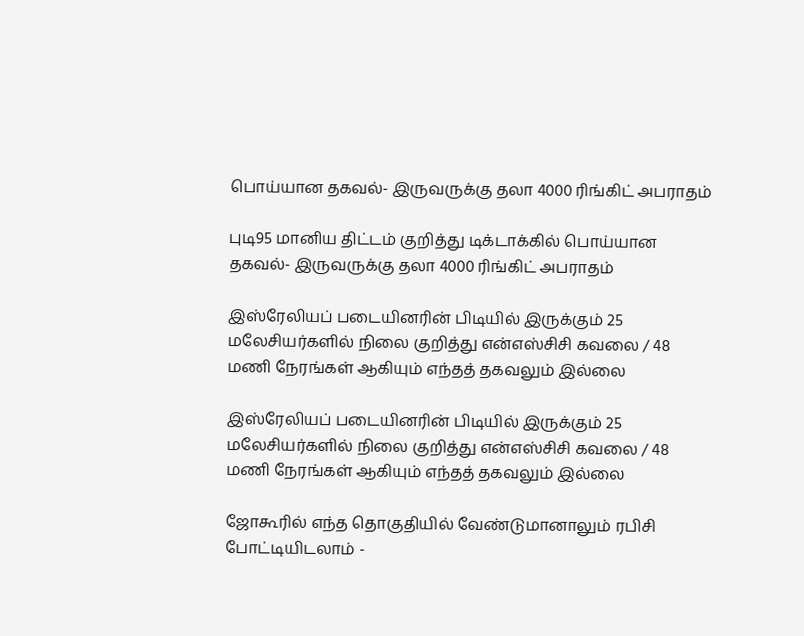பொய்யான தகவல்- இருவருக்கு தலா 4000 ரிங்கிட் அபராதம்

புடி95 மானிய திட்டம் குறித்து டிக்டாக்கில் பொய்யான தகவல்- இருவருக்கு தலா 4000 ரிங்கிட் அபராதம்

இஸ்ரேலியப் படையினரின் பிடியில் இருக்கும் 25 மலேசியர்களில் நிலை குறித்து என்எஸ்சிசி கவலை / 48 மணி நேரங்கள் ஆகியும் எந்தத் தகவலும் இல்லை

இஸ்ரேலியப் படையினரின் பிடியில் இருக்கும் 25 மலேசியர்களில் நிலை குறித்து என்எஸ்சிசி கவலை / 48 மணி நேரங்கள் ஆகியும் எந்தத் தகவலும் இல்லை

ஜோகூரில் எந்த தொகுதியில் வேண்டுமானாலும் ரபிசி போட்டியிடலாம் -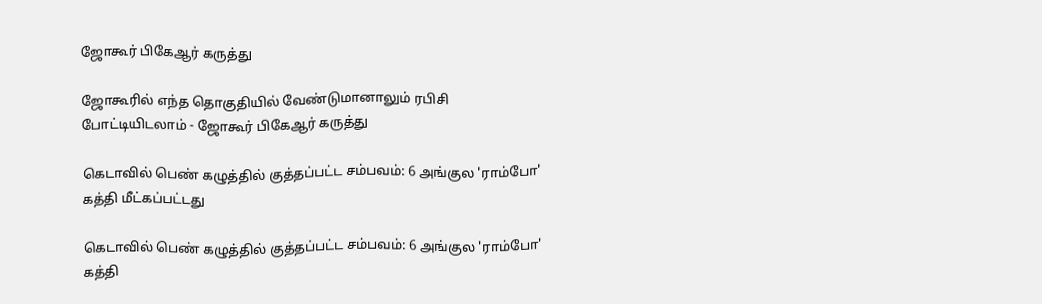ஜோகூர் பிகேஆர் கருத்து

ஜோகூரில் எந்த தொகுதியில் வேண்டுமானாலும் ரபிசி போட்டியிடலாம் - ஜோகூர் பிகேஆர் கருத்து

கெடாவில் பெண் கழுத்தில் குத்தப்பட்ட சம்பவம்: 6 அங்குல 'ராம்போ' கத்தி மீட்கப்பட்டது

கெடாவில் பெண் கழுத்தில் குத்தப்பட்ட சம்பவம்: 6 அங்குல 'ராம்போ' கத்தி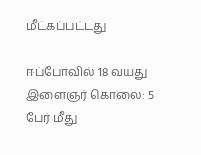மீட்கப்பட்டது

ஈப்போவில் 18 வயது இளைஞர் கொலை: 5 பேர் மீது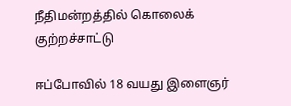நீதிமன்றத்தில் கொலைக் குற்றச்சாட்டு

ஈப்போவில் 18 வயது இளைஞர்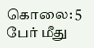கொலை: 5 பேர் மீது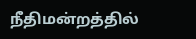நீதிமன்றத்தில்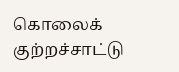கொலைக் குற்றச்சாட்டு